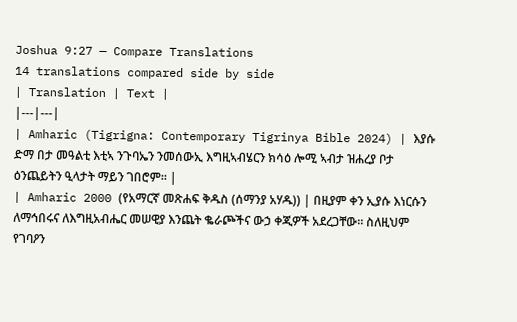Joshua 9:27 — Compare Translations
14 translations compared side by side
| Translation | Text |
|---|---|
| Amharic (Tigrigna: Contemporary Tigrinya Bible 2024) | እያሱ ድማ በታ መዓልቲ እቲኣ ንጉባኤን ንመሰውኢ እግዚኣብሄርን ክሳዕ ሎሚ ኣብታ ዝሐረያ ቦታ ዕንጨይትን ዒላታት ማይን ገበሮም። |
| Amharic 2000 (የአማርኛ መጽሐፍ ቅዱስ (ሰማንያ አሃዱ)) | በዚያም ቀን ኢያሱ እነርሱን ለማኅበሩና ለእግዚአብሔር መሠዊያ እንጨት ቈራጮችና ውኃ ቀጂዎች አደረጋቸው። ስለዚህም የገባዖን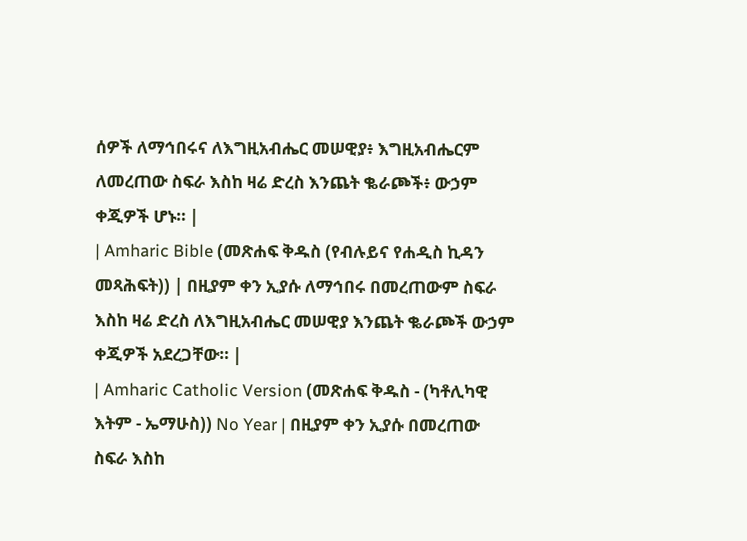ሰዎች ለማኅበሩና ለእግዚአብሔር መሠዊያ፥ እግዚአብሔርም ለመረጠው ስፍራ እስከ ዛሬ ድረስ እንጨት ቈራጮች፥ ውኃም ቀጂዎች ሆኑ። |
| Amharic Bible (መጽሐፍ ቅዱስ (የብሉይና የሐዲስ ኪዳን መጻሕፍት)) | በዚያም ቀን ኢያሱ ለማኅበሩ በመረጠውም ስፍራ እስከ ዛሬ ድረስ ለእግዚአብሔር መሠዊያ እንጨት ቈራጮች ውኃም ቀጂዎች አደረጋቸው። |
| Amharic Catholic Version (መጽሐፍ ቅዱስ - (ካቶሊካዊ እትም - ኤማሁስ)) No Year | በዚያም ቀን ኢያሱ በመረጠው ስፍራ እስከ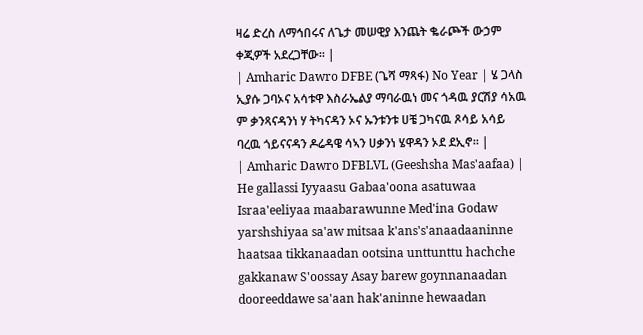ዛሬ ድረስ ለማኅበሩና ለጌታ መሠዊያ እንጨት ቈራጮች ውኃም ቀጂዎች አደረጋቸው። |
| Amharic Dawro DFBE (ጌሻ ማጻፋ) No Year | ሄ ጋላስ ኢያሱ ጋባኦና አሳቱዋ እስራኤልያ ማባራዉነ መና ጎዳዉ ያርሽያ ሳአዉ ም ቃንጻናዳንነ ሃ ትካናዳን ኦና ኡንቱንቱ ሀቼ ጋካናዉ ጾሳይ አሳይ ባረዉ ጎይናናዳን ዶሬዳዌ ሳኣን ሀቃንነ ሄዋዳን ኦደ ደኢኖ። |
| Amharic Dawro DFBLVL (Geeshsha Mas'aafaa) | He gallassi Iyyaasu Gabaa'oona asatuwaa Israa'eeliyaa maabarawunne Med'ina Godaw yarshshiyaa sa'aw mitsaa k'ans's'anaadaaninne haatsaa tikkanaadan ootsina unttunttu hachche gakkanaw S'oossay Asay barew goynnanaadan dooreeddawe sa'aan hak'aninne hewaadan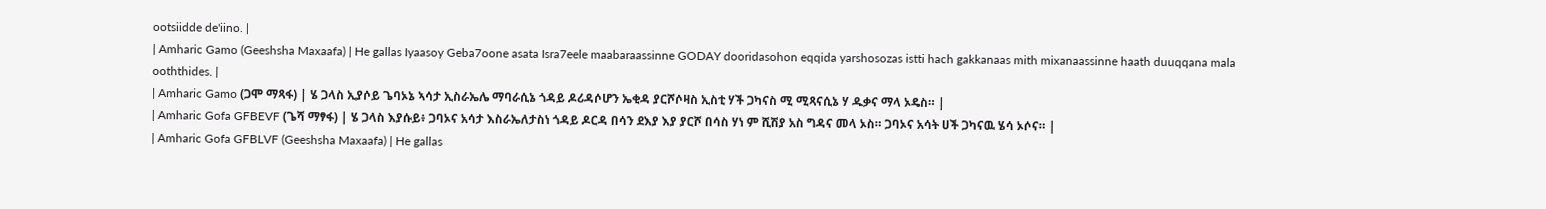ootsiidde de'iino. |
| Amharic Gamo (Geeshsha Maxaafa) | He gallas Iyaasoy Geba7oone asata Isra7eele maabaraassinne GODAY dooridasohon eqqida yarshosozas istti hach gakkanaas mith mixanaassinne haath duuqqana mala ooththides. |
| Amharic Gamo (ጋሞ ማጻፋ) | ሄ ጋላስ ኢያሶይ ጌባኦኔ ኣሳታ ኢስራኤሌ ማባራሲኔ ጎዳይ ዶሪዳሶሆን ኤቂዳ ያርሾሶዛስ ኢስቲ ሃች ጋካናስ ሚ ሚጻናሲኔ ሃ ዱቃና ማላ ኦዴስ። |
| Amharic Gofa GFBEVF (ጌሻ ማፃፋ) | ሄ ጋላስ እያሱይ፥ ጋባኦና አሳታ እስራኤለታስነ ጎዳይ ዶርዳ በሳን ደእያ እያ ያርሾ በሳስ ሃነ ም ሺሽያ አስ ግዳና መላ ኦስ። ጋባኦና አሳት ሀች ጋካናዉ ሄሳ ኦሶና። |
| Amharic Gofa GFBLVF (Geeshsha Maxaafa) | He gallas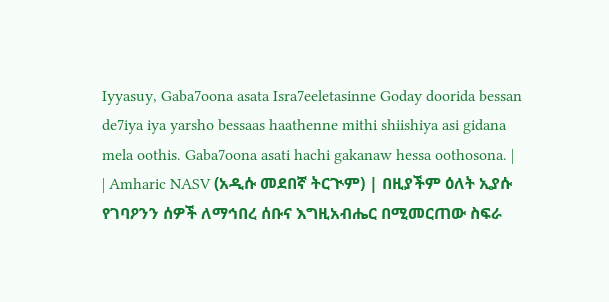Iyyasuy, Gaba7oona asata Isra7eeletasinne Goday doorida bessan de7iya iya yarsho bessaas haathenne mithi shiishiya asi gidana mela oothis. Gaba7oona asati hachi gakanaw hessa oothosona. |
| Amharic NASV (አዲሱ መደበኛ ትርጒም) | በዚያችም ዕለት ኢያሱ የገባዖንን ሰዎች ለማኅበረ ሰቡና እግዚአብሔር በሚመርጠው ስፍራ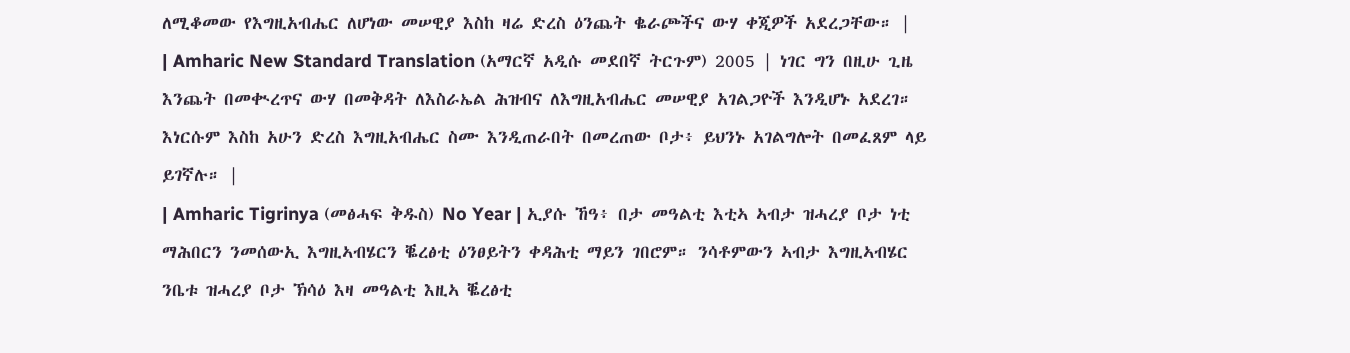ለሚቆመው የእግዚአብሔር ለሆነው መሠዊያ እስከ ዛሬ ድረስ ዕንጨት ቈራጮችና ውሃ ቀጂዎች አደረጋቸው። |
| Amharic New Standard Translation (አማርኛ አዲሱ መደበኛ ትርጉም) 2005 | ነገር ግን በዚሁ ጊዜ እንጨት በመቊረጥና ውሃ በመቅዳት ለእስራኤል ሕዝብና ለእግዚአብሔር መሠዊያ አገልጋዮች እንዲሆኑ አደረገ። እነርሱም እስከ አሁን ድረስ እግዚአብሔር ስሙ እንዲጠራበት በመረጠው ቦታ፥ ይህንኑ አገልግሎት በመፈጸም ላይ ይገኛሉ። |
| Amharic Tigrinya (መፅሓፍ ቅዱስ) No Year | ኢያሱ ኸዓ፥ በታ መዓልቲ እቲኣ ኣብታ ዝሓረያ ቦታ ነቲ ማሕበርን ንመሰውኢ እግዚኣብሄርን ቘረፅቲ ዕንፀይትን ቀዳሕቲ ማይን ገበሮም። ንሳቶምውን ኣብታ እግዚኣብሄር ንቤቱ ዝሓረያ ቦታ ኽሳዕ እዛ መዓልቲ እዚኣ ቘረፅቲ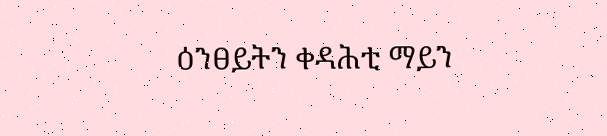ዕንፀይትን ቀዳሕቲ ማይን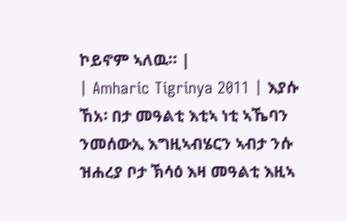ኮይኖም ኣለዉ። |
| Amharic Tigrinya 2011 | እያሱ ኸአ፡ በታ መዓልቲ እቲኣ ነቲ ኣኼባን ንመሰውኢ እግዚኣብሄርን ኣብታ ንሱ ዝሐረያ ቦታ ኽሳዕ እዛ መዓልቲ እዚኣ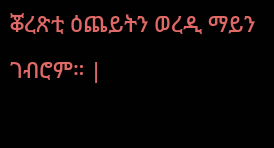ቖረጽቲ ዕጨይትን ወረዲ ማይን ገብሮም። |